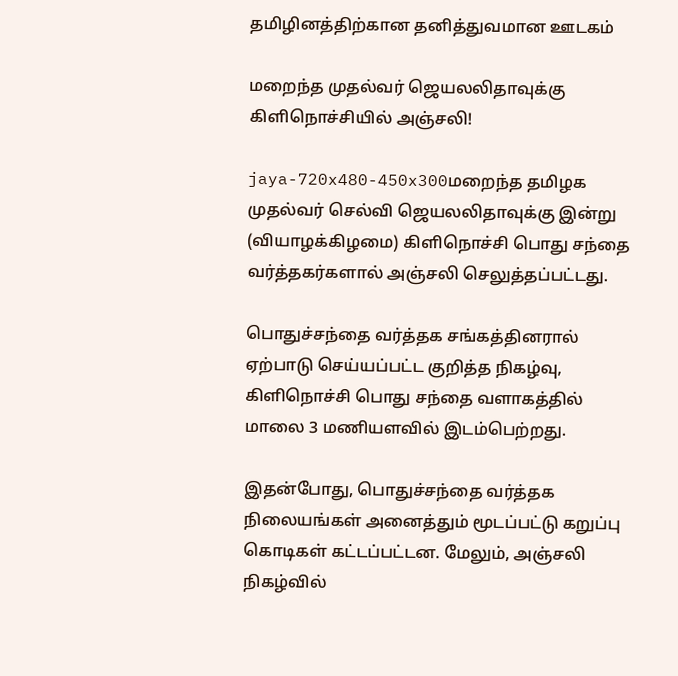தமிழினத்திற்கான தனித்துவமான ஊடகம்

மறைந்த முதல்வர் ஜெயலலிதாவுக்கு கிளிநொச்சியில் அஞ்சலி!

jaya-720x480-450x300மறைந்த தமிழக முதல்வர் செல்வி ஜெயலலிதாவுக்கு இன்று (வியாழக்கிழமை) கிளிநொச்சி பொது சந்தை வர்த்தகர்களால் அஞ்சலி செலுத்தப்பட்டது.

பொதுச்சந்தை வர்த்தக சங்கத்தினரால் ஏற்பாடு செய்யப்பட்ட குறித்த நிகழ்வு, கிளிநொச்சி பொது சந்தை வளாகத்தில் மாலை 3 மணியளவில் இடம்பெற்றது.

இதன்போது, பொதுச்சந்தை வர்த்தக நிலையங்கள் அனைத்தும் மூடப்பட்டு கறுப்பு கொடிகள் கட்டப்பட்டன. மேலும், அஞ்சலி நிகழ்வில்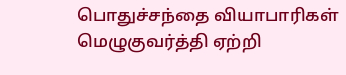பொதுச்சந்தை வியாபாரிகள் மெழுகுவர்த்தி ஏற்றி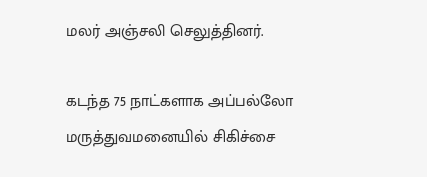மலர் அஞ்சலி செலுத்தினர்.

கடந்த 75 நாட்களாக அப்பல்லோ மருத்துவமனையில் சிகிச்சை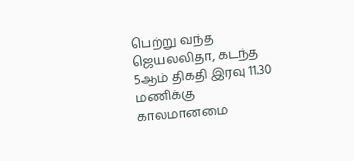பெற்று வந்த ஜெயலலிதா, கடந்த 5ஆம் திகதி இரவு 11.30 மணிக்கு காலமானமை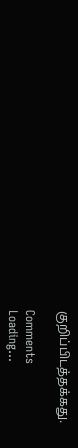குறிப்பிடத்தக்கது.

Comments
Loading...